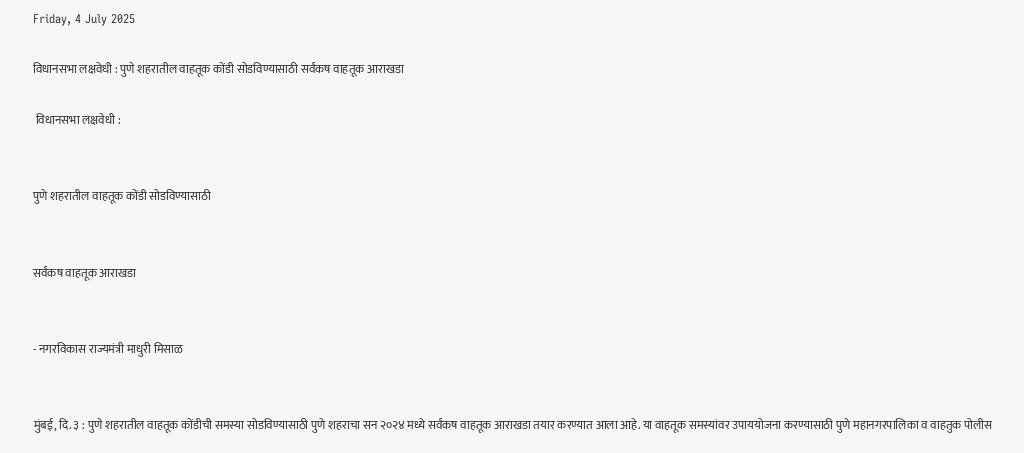Friday, 4 July 2025

विधानसभा लक्षवेधी : पुणे शहरातील वाहतूक कोंडी सोडविण्यासाठी सर्वंकष वाहतूक आराखडा

 विधानसभा लक्षवेधी :


पुणे शहरातील वाहतूक कोंडी सोडविण्यासाठी


सर्वंकष वाहतूक आराखडा


- नगरविकास राज्यमंत्री माधुरी मिसाळ


मुंबई, दि. ३ : पुणे शहरातील वाहतूक कोंडीची समस्या सोडविण्यासाठी पुणे शहराचा सन २०२४ मध्ये सर्वंकष वाहतूक आराखडा तयार करण्यात आला आहे. या वाहतूक समस्यांवर उपाययोजना करण्यासाठी पुणे महानगरपालिका व वाहतुक पोलीस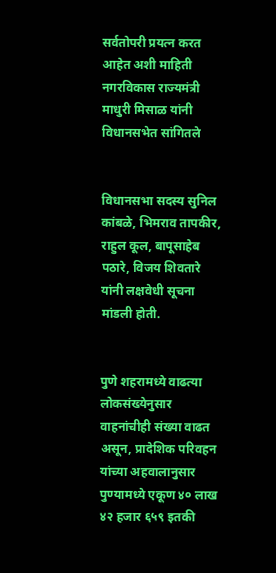सर्वतोपरी प्रयत्न करत आहेत अशी माहिती नगरविकास राज्यमंत्री माधुरी मिसाळ यांनी विधानसभेत सांगितले


विधानसभा सदस्य सुनिल कांबळे, भिमराव तापकीर, राहुल कूल, बापूसाहेब पठारे, विजय शिवतारे यांनी लक्षवेधी सूचना मांडली होती.


पुणे शहरामध्ये वाढत्या लोकसंख्येनुसार वाहनांचीही संख्या वाढत असून, प्रादेशिक परिवहन यांच्या अहवालानुसार पुण्यामध्ये एकूण ४० लाख ४२ हजार ६५९ इतकी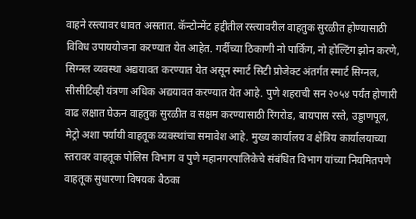वाहने रस्त्यावर धावत असतात. कॅन्टोन्मेंट हद्दीतील रस्त्यावरील वाहतुक सुरळीत होण्यासाठी विविध उपाययोजना करण्यात येत आहेत. गर्दीच्या ठिकाणी नो पार्किंग, नो होल्टिंग झोन करणे, सिग्नल व्यवस्था अद्ययावत करण्यात येत असून स्मार्ट सिटी प्रोजेक्ट अंतर्गत स्मार्ट सिग्नल, सीसीटिव्ही यंत्रणा अधिक अद्ययावत करण्यात येत आहे. पुणे शहराची सन २०५४ पर्यंत होणारी वाढ लक्षात घेऊन वाहतुक सुरळीत व सक्षम करण्यासाठी रिंगरोड, बायपास रस्ते, उड्डाणपूल, मेट्रो अशा पर्यायी वाहतूक व्यवस्थांचा समावेश आहे. मुख्य कार्यालय व क्षेत्रिय कार्यालयाच्या स्तरावर वाहतूक पोलिस विभाग व पुणे महानगरपालिकेचे संबंधित विभाग यांच्या नियमितपणे वाहतूक सुधारणा विषयक बैठका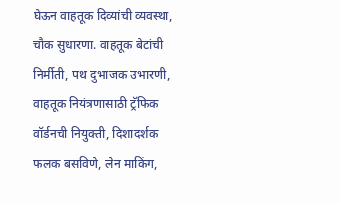घेऊन वाहतूक दिव्यांची व्यवस्था, चौक सुधारणा. वाहतूक बेटांची निर्मीती, पथ दुभाजक उभारणी, वाहतूक नियंत्रणासाठी ट्रॅफिक वॉर्डनची नियुक्ती, दिशादर्शक फलक बसविणे, लेन माकिंग,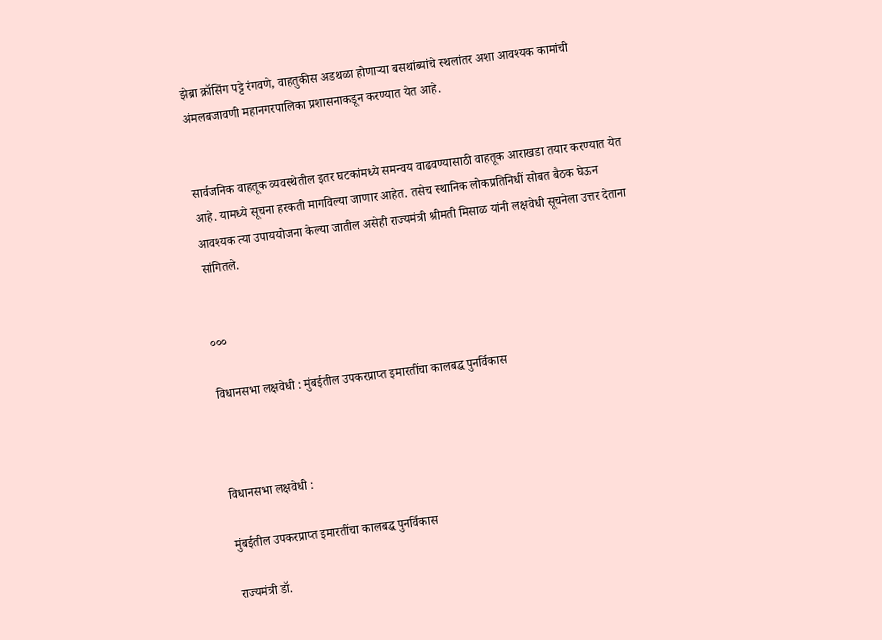झेब्रा क्रॉसिंग पट्टे रंगवणे, वाहतुकीस अडथळा होणाऱ्या बसथांब्यांचे स्थलांतर अशा आवश्यक कामांची अंमलबजावणी महानगरपालिका प्रशासनाकडून करण्यात येत आहे.


सार्वजनिक वाहतूक व्यवस्थेतील इतर घटकांमध्ये समन्वय वाढवण्यासाठी वाहतूक आराखडा तयार करण्यात येत आहे. यामध्ये सूचना हरकती मागविल्या जाणार आहेत. तसेच स्थानिक लोकप्रतिनिधीं सोबत बैठक घेऊन आवश्यक त्या उपाययोजना केल्या जातील असेही राज्यमंत्री श्रीमती मिसाळ यांनी लक्षवेधी सूचनेला उत्तर देताना सांगितले.


०००

विधानसभा लक्षवेधी : मुंबईतील उपकरप्राप्त इमारतींचा कालबद्ध पुनर्विकास



विधानसभा लक्षवेधी :

मुंबईतील उपकरप्राप्त इमारतींचा कालबद्ध पुनर्विकास

राज्यमंत्री डॉ.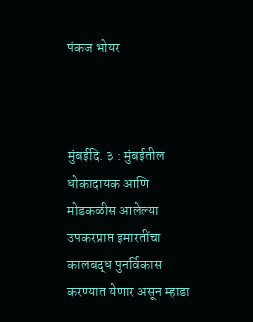पंकज भोयर



मुंबईदि. ३ : मुंबईतील धोकादायक आणि मोडकळीस आलेल्या उपकरप्राप्त इमारतींचा कालबद्ध पुनर्विकास करण्यात येणार असून म्हाडा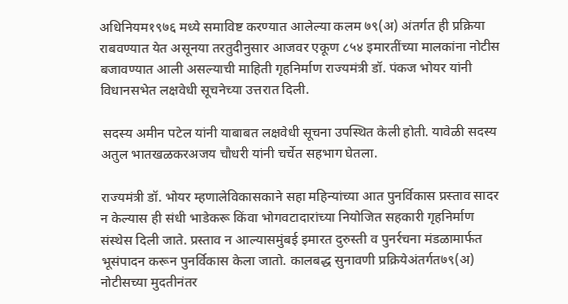अधिनियम१९७६ मध्ये समाविष्ट करण्यात आलेल्या कलम ७९(अ) अंतर्गत ही प्रक्रिया राबवण्यात येत असूनया तरतुदीनुसार आजवर एकूण ८५४ इमारतींच्या मालकांना नोटीस बजावण्यात आली असल्याची माहिती गृहनिर्माण राज्यमंत्री डॉ. पंकज भोयर यांनी विधानसभेत लक्षवेधी सूचनेच्या उत्तरात दिली.

 सदस्य अमीन पटेल यांनी याबाबत लक्षवेधी सूचना उपस्थित केली होती. यावेळी सदस्य अतुल भातखळकरअजय चौधरी यांनी चर्चेत सहभाग घेतला.

राज्यमंत्री डॉ. भोयर म्हणालेविकासकाने सहा महिन्यांच्या आत पुनर्विकास प्रस्ताव सादर न केल्यास ही संधी भाडेकरू किंवा भोगवटादारांच्या नियोजित सहकारी गृहनिर्माण संस्थेस दिली जाते. प्रस्ताव न आल्यासमुंबई इमारत दुरुस्ती व पुनर्रचना मंडळामार्फत भूसंपादन करून पुनर्विकास केला जातो. कालबद्ध सुनावणी प्रक्रियेअंतर्गत७९(अ) नोटीसच्या मुदतीनंतर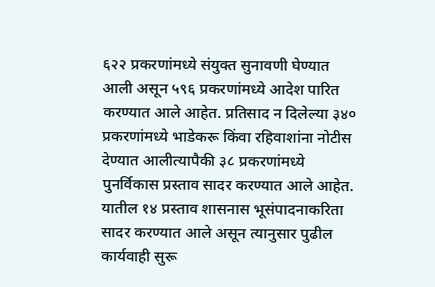६२२ प्रकरणांमध्ये संयुक्त सुनावणी घेण्यात आली असून ५९६ प्रकरणांमध्ये आदेश पारित करण्यात आले आहेत. प्रतिसाद न दिलेल्या ३४० प्रकरणांमध्ये भाडेकरू किंवा रहिवाशांना नोटीस देण्यात आलीत्यापैकी ३८ प्रकरणांमध्ये पुनर्विकास प्रस्ताव सादर करण्यात आले आहेत. यातील १४ प्रस्ताव शासनास भूसंपादनाकरिता सादर करण्यात आले असून त्यानुसार पुढील कार्यवाही सुरू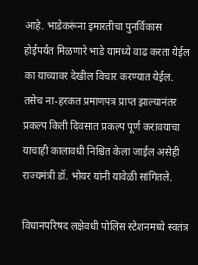आहे. भाडेकरूंना इमारतीचा पुनर्विकास होईपर्यंत मिळणारे भाडे यामध्ये वाढ करता येईल का याच्यावर देखील विचार करण्यात येईल. तसेच ना-हरकत प्रमाणपत्र प्राप्त झाल्यानंतर प्रकल्प किती दिवसात प्रकल्प पूर्ण करावयाचा याचाही कालावधी निश्चित केला जाईल असेही  राज्यमंत्री डॉ. भोयर यांनी यावेळी सांगितले.

विधानपरिषद लक्षेवधी पोलिस स्टेशनमध्ये स्वतंत्र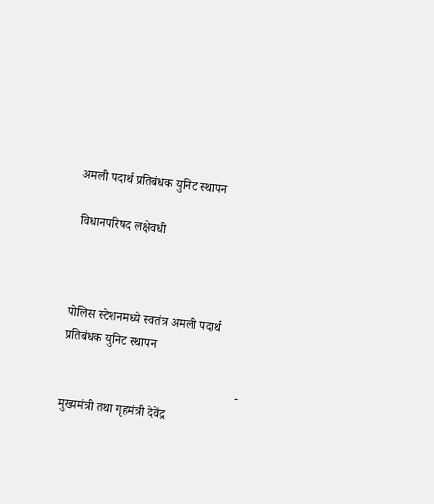अमली पदार्थ प्रतिबंधक युनिट स्थापन

 विधानपरिषद लक्षेवधी



पोलिस स्टेशनमध्ये स्वतंत्र अमली पदार्थ प्रतिबंधक युनिट स्थापन

                                                        - मुख्यमंत्री तथा गृहमंत्री देवेंद्र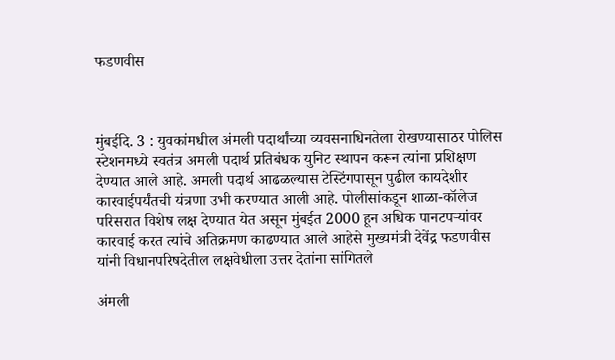फडणवीस



मुंबईदि. 3 : युवकांमधील अंमली पदार्थांच्या व्यवसनाधिनतेला रोखण्यासाठर पोलिस स्टेशनमध्ये स्वतंत्र अमली पदार्थ प्रतिबंधक युनिट स्थापन करून त्यांना प्रशिक्षण देण्यात आले आहे. अमली पदार्थ आढळल्यास टेस्टिंगपासून पुढील कायदेशीर कारवाईपर्यंतची यंत्रणा उभी करण्यात आली आहे. पोलीसांकडून शाळा-कॉलेज परिसरात विशेष लक्ष देण्यात येत असून मुंबईत 2000 हून अधिक पानटपऱ्यांवर कारवाई करत त्यांचे अतिक्रमण काढण्यात आले आहेसे मुख्यमंत्री देवेंद्र फडणवीस यांनी विधानपरिषदेतील लक्षवेधीला उत्तर देतांना सांगितले

अंमली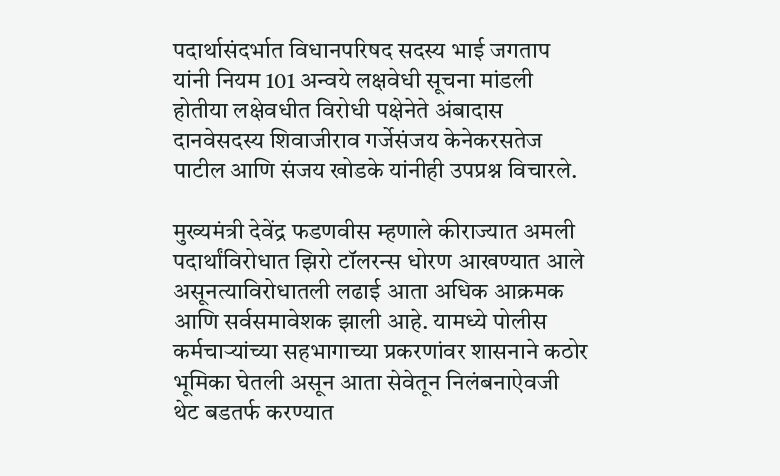पदार्थासंदर्भात विधानपरिषद सदस्य भाई जगताप यांनी नियम 101 अन्वये लक्षवेधी सूचना मांडली होतीया लक्षेवधीत विरोधी पक्षेनेते अंबादास दानवेसदस्य शिवाजीराव गर्जेसंजय केनेकरसतेज पाटील आणि संजय खोडके यांनीही उपप्रश्न विचारले.

मुख्यमंत्री देवेंद्र फडणवीस म्हणाले कीराज्यात अमली पदार्थांविरोधात झिरो टॉलरन्स धोरण आखण्यात आले असूनत्याविरोधातली लढाई आता अधिक आक्रमक आणि सर्वसमावेशक झाली आहे. यामध्ये पोलीस कर्मचाऱ्यांच्या सहभागाच्या प्रकरणांवर शासनाने कठोर भूमिका घेतली असून आता सेवेतून निलंबनाऐवजी थेट बडतर्फ करण्यात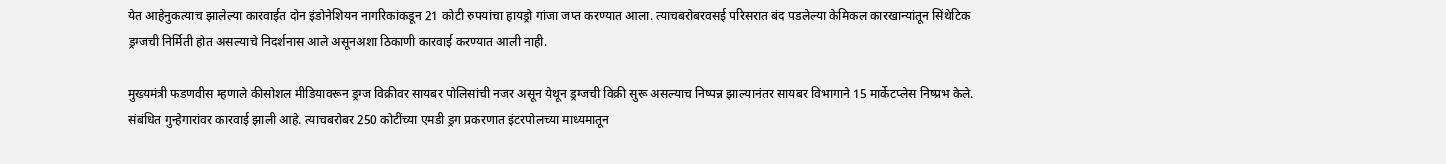येत आहेनुकत्याच झालेल्या कारवाईत दोन इंडोनेशियन नागरिकांकडून 21 कोटी रुपयांचा हायड्रो गांजा जप्त करण्यात आला. त्याचबरोबरवसई परिसरात बंद पडलेल्या केमिकल कारखान्यांतून सिंथेटिक ड्रग्जची निर्मिती होत असल्याचे निदर्शनास आले असूनअशा ठिकाणी कारवाई करण्यात आली नाही.

मुख्यमंत्री फडणवीस म्हणाले कीसोशल मीडियावरून ड्रग्ज विक्रीवर सायबर पोलिसांची नजर असून येथून ड्रग्जची विक्री सुरू असल्याच निष्पन्न झाल्यानंतर सायबर विभागाने 15 मार्केटप्लेस निष्प्रभ केले. संबंधित गुन्हेगारांवर कारवाई झाली आहे. त्याचबरोबर 250 कोटींच्या एमडी ड्रग प्रकरणात इंटरपोलच्या माध्यमातून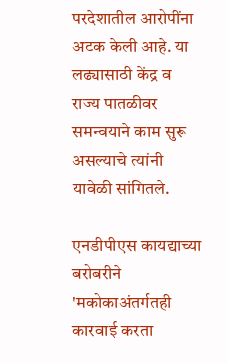परदेशातील आरोपींना अटक केली आहे. या लढ्यासाठी केंद्र व राज्य पातळीवर समन्वयाने काम सुरू असल्याचे त्यांनी यावेळी सांगितले.

एनडीपीएस कायद्याच्या बरोबरीने 'मकोकाअंतर्गतही कारवाई करता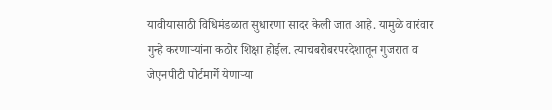यावीयासाठी विधिमंडळात सुधारणा सादर केली जात आहे. यामुळे वारंवार गुन्हे करणाऱ्यांना कठोर शिक्षा होईल. त्याचबरोबरपरदेशातून गुजरात व जेएनपीटी पोर्टमार्गे येणाऱ्या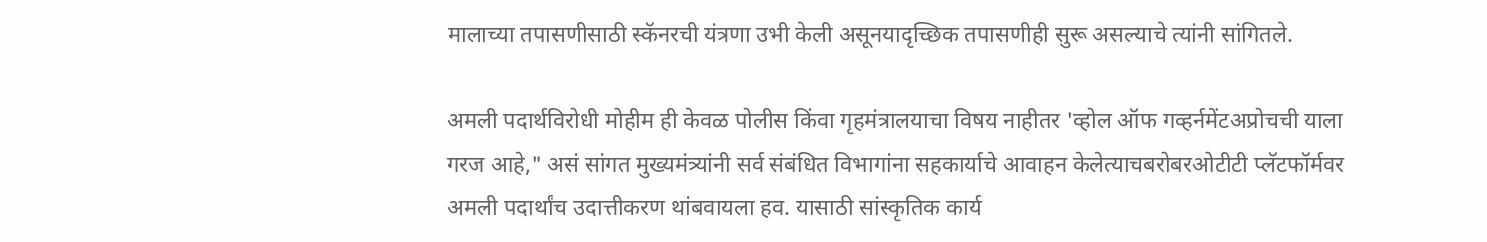मालाच्या तपासणीसाठी स्कॅनरची यंत्रणा उभी केली असूनयादृच्छिक तपासणीही सुरू असल्याचे त्यांनी सांगितले.

अमली पदार्थविरोधी मोहीम ही केवळ पोलीस किंवा गृहमंत्रालयाचा विषय नाहीतर 'व्होल ऑफ गव्हर्नमेंटअप्रोचची याला गरज आहे," असं सांगत मुख्यमंत्र्यांनी सर्व संबंधित विभागांना सहकार्याचे आवाहन केलेत्याचबरोबरओटीटी प्लॅटफॉर्मवर अमली पदार्थांच उदात्तीकरण थांबवायला हव. यासाठी सांस्कृतिक कार्य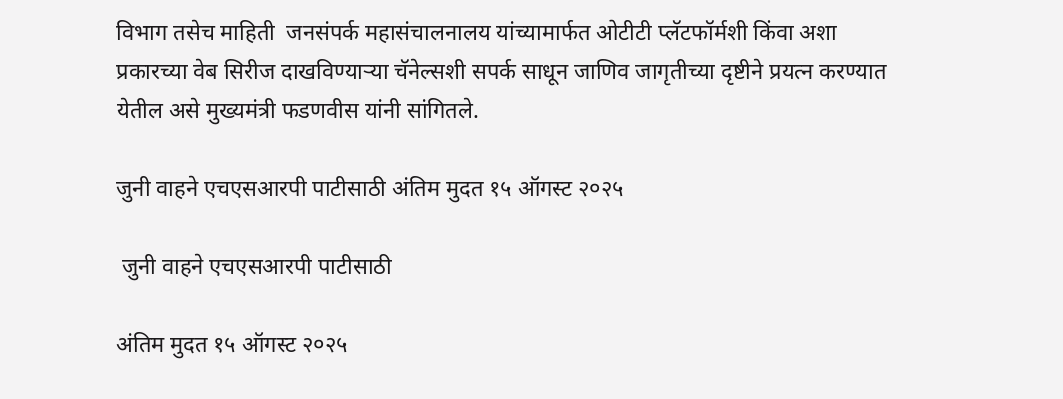विभाग तसेच माहिती  जनसंपर्क महासंचालनालय यांच्यामार्फत ओटीटी प्लॅटफॉर्मशी किंवा अशा प्रकारच्या वेब सिरीज दाखविण्याऱ्या चॅनेल्सशी सपर्क साधून जाणिव जागृतीच्या दृष्टीने प्रयत्न करण्यात येतील असे मुख्यमंत्री फडणवीस यांनी सांगितले.

जुनी वाहने एचएसआरपी पाटीसाठी अंतिम मुदत १५ ऑगस्ट २०२५

 जुनी वाहने एचएसआरपी पाटीसाठी

अंतिम मुदत १५ ऑगस्ट २०२५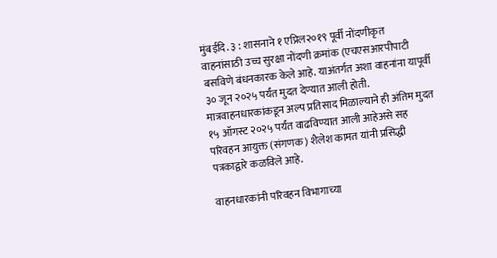मुंबईदि. ३ : शासनाने १ एप्रिल२०१९ पूर्वी नोंदणीकृत वाहनांसाठी उच्च सुरक्षा नोंदणी क्रमांक (एचएसआरपीपाटी बसविणे बंधनकारक केले आहे. याअंतर्गत अशा वाहनांना यापूर्वी ३० जून २०२५ पर्यंत मुदत देण्यात आली होती. मात्रवाहनधारकांकडून अल्प प्रतिसाद मिळाल्याने ही अंतिम मुदत १५ ऑगस्ट २०२५ पर्यंत वाढविण्यात आली आहेअसे सह परिवहन आयुक्त (संगणक) शैलेश कामत यांनी प्रसिद्धी पत्रकाद्वारे कळविले आहे.

वाहनधारकांनी परिवहन विभागाच्या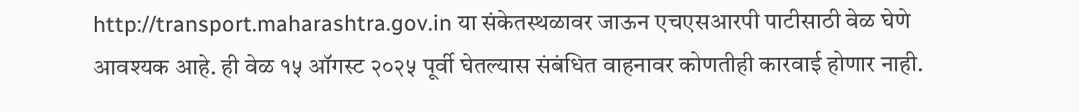http://transport.maharashtra.gov.in या संकेतस्थळावर जाऊन एचएसआरपी पाटीसाठी वेळ घेणे आवश्यक आहे. ही वेळ १५ ऑगस्ट २०२५ पूर्वी घेतल्यास संबंधित वाहनावर कोणतीही कारवाई होणार नाही.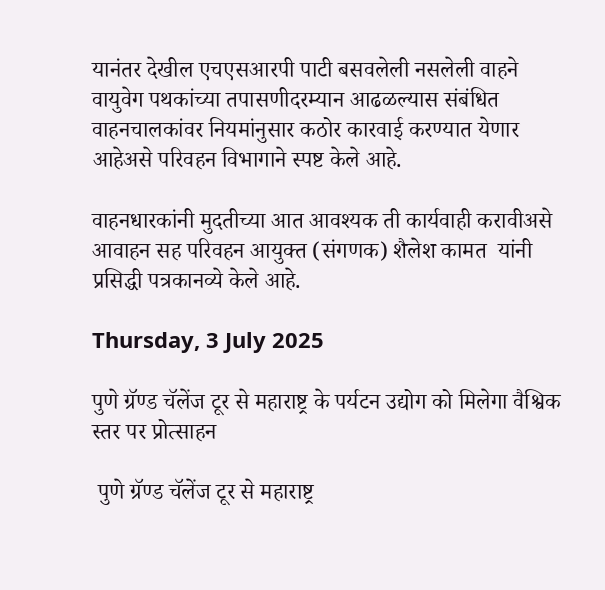यानंतर देखील एचएसआरपी पाटी बसवलेली नसलेली वाहने वायुवेग पथकांच्या तपासणीदरम्यान आढळल्यास संबंधित वाहनचालकांवर नियमांनुसार कठोर कारवाई करण्यात येणार आहेअसे परिवहन विभागाने स्पष्ट केले आहे.

वाहनधारकांनी मुदतीच्या आत आवश्यक ती कार्यवाही करावीअसे आवाहन सह परिवहन आयुक्त (संगणक) शैलेश कामत  यांनी प्रसिद्धी पत्रकानव्ये केले आहे.

Thursday, 3 July 2025

पुणे ग्रॅण्ड चॅलेंज टूर से महाराष्ट्र के पर्यटन उद्योग को मिलेगा वैश्विक स्तर पर प्रोत्साहन

 पुणे ग्रॅण्ड चॅलेंज टूर से महाराष्ट्र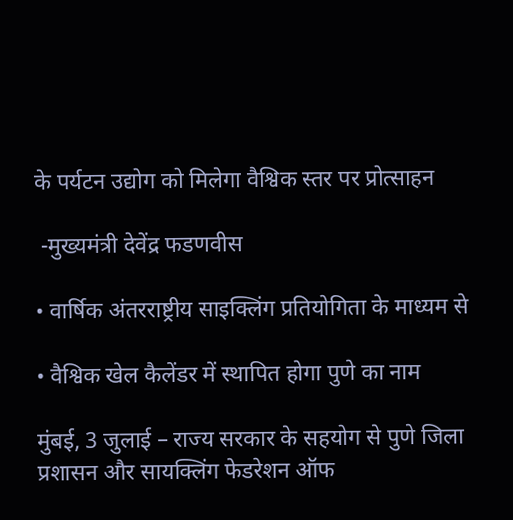के पर्यटन उद्योग को मिलेगा वैश्विक स्तर पर प्रोत्साहन

 -मुख्यमंत्री देवेंद्र फडणवीस

• वार्षिक अंतरराष्ट्रीय साइक्लिंग प्रतियोगिता के माध्यम से

• वैश्विक खेल कैलेंडर में स्थापित होगा पुणे का नाम

मुंबई, 3 जुलाई – राज्य सरकार के सहयोग से पुणे जिला प्रशासन और सायक्लिंग फेडरेशन ऑफ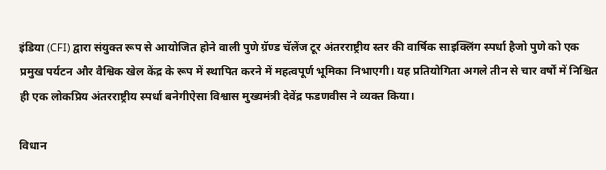इंडिया (CFI) द्वारा संयुक्त रूप से आयोजित होने वाली पुणे ग्रॅण्ड चॅलेंज टूर अंतरराष्ट्रीय स्तर की वार्षिक साइक्लिंग स्पर्धा हैजो पुणे को एक प्रमुख पर्यटन और वैश्विक खेल केंद्र के रूप में स्थापित करने में महत्वपूर्ण भूमिका निभाएगी। यह प्रतियोगिता अगले तीन से चार वर्षों में निश्चित ही एक लोकप्रिय अंतरराष्ट्रीय स्पर्धा बनेगीऐसा विश्वास मुख्यमंत्री देवेंद्र फडणवीस ने व्यक्त किया।

विधान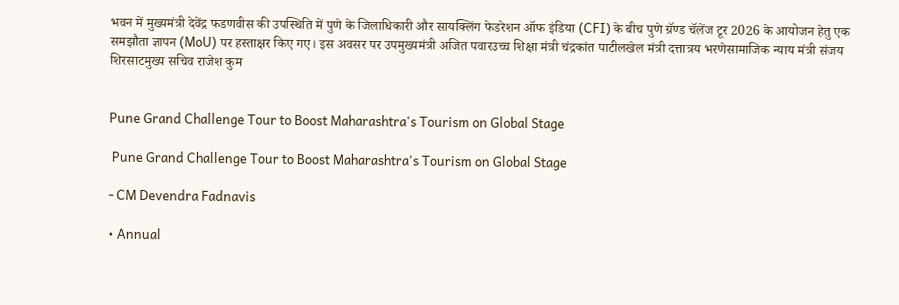भवन में मुख्यमंत्री देवेंद्र फडणवीस की उपस्थिति में पुणे के जिलाधिकारी और सायक्लिंग फेडरेशन ऑफ इंडिया (CFI) के बीच पुणे ग्रॅण्ड चॅलेंज टूर 2026 के आयोजन हेतु एक समझौता ज्ञापन (MoU) पर हस्ताक्षर किए गए। इस अवसर पर उपमुख्यमंत्री अजित पवारउच्च शिक्षा मंत्री चंद्रकांत पाटीलखेल मंत्री दत्तात्रय भरणेसामाजिक न्याय मंत्री संजय शिरसाटमुख्य सचिव राजेश कुम


Pune Grand Challenge Tour to Boost Maharashtra's Tourism on Global Stage

 Pune Grand Challenge Tour to Boost Maharashtra's Tourism on Global Stage

- CM Devendra Fadnavis

• Annual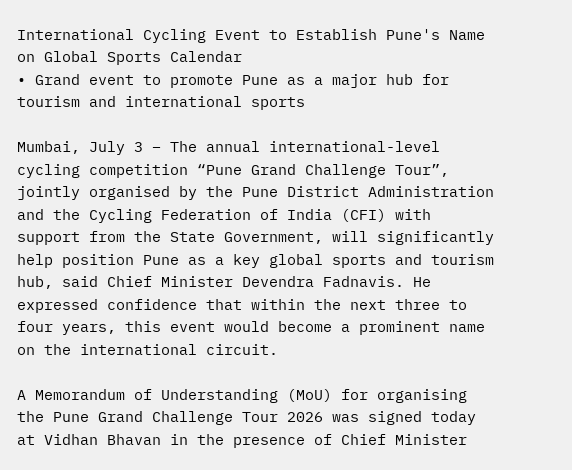International Cycling Event to Establish Pune's Name on Global Sports Calendar
• Grand event to promote Pune as a major hub for tourism and international sports

Mumbai, July 3 – The annual international-level cycling competition “Pune Grand Challenge Tour”, jointly organised by the Pune District Administration and the Cycling Federation of India (CFI) with support from the State Government, will significantly help position Pune as a key global sports and tourism hub, said Chief Minister Devendra Fadnavis. He expressed confidence that within the next three to four years, this event would become a prominent name on the international circuit.

A Memorandum of Understanding (MoU) for organising the Pune Grand Challenge Tour 2026 was signed today at Vidhan Bhavan in the presence of Chief Minister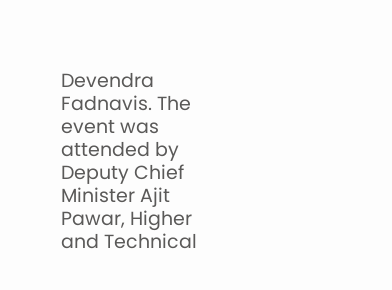Devendra Fadnavis. The event was attended by Deputy Chief Minister Ajit Pawar, Higher and Technical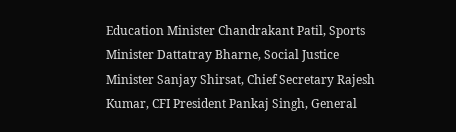Education Minister Chandrakant Patil, Sports Minister Dattatray Bharne, Social Justice Minister Sanjay Shirsat, Chief Secretary Rajesh Kumar, CFI President Pankaj Singh, General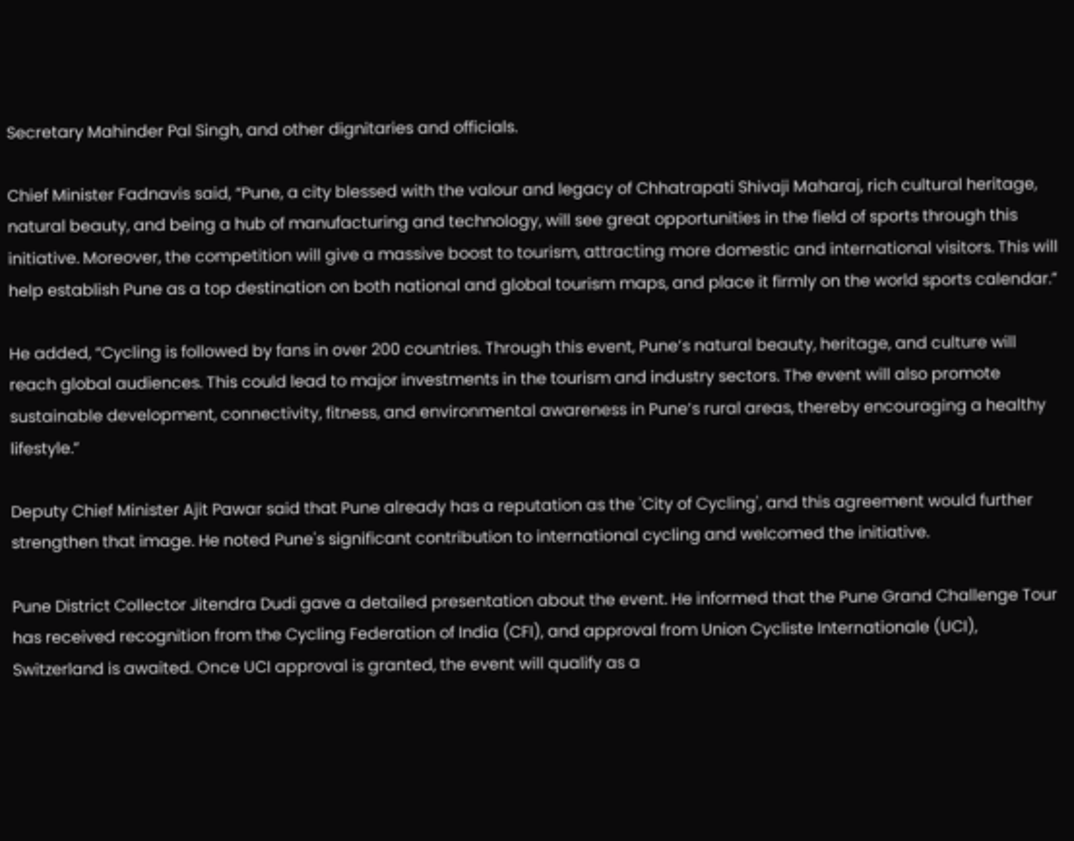Secretary Mahinder Pal Singh, and other dignitaries and officials.

Chief Minister Fadnavis said, “Pune, a city blessed with the valour and legacy of Chhatrapati Shivaji Maharaj, rich cultural heritage, natural beauty, and being a hub of manufacturing and technology, will see great opportunities in the field of sports through this initiative. Moreover, the competition will give a massive boost to tourism, attracting more domestic and international visitors. This will help establish Pune as a top destination on both national and global tourism maps, and place it firmly on the world sports calendar.”

He added, “Cycling is followed by fans in over 200 countries. Through this event, Pune’s natural beauty, heritage, and culture will reach global audiences. This could lead to major investments in the tourism and industry sectors. The event will also promote sustainable development, connectivity, fitness, and environmental awareness in Pune’s rural areas, thereby encouraging a healthy lifestyle.”

Deputy Chief Minister Ajit Pawar said that Pune already has a reputation as the 'City of Cycling', and this agreement would further strengthen that image. He noted Pune's significant contribution to international cycling and welcomed the initiative.

Pune District Collector Jitendra Dudi gave a detailed presentation about the event. He informed that the Pune Grand Challenge Tour has received recognition from the Cycling Federation of India (CFI), and approval from Union Cycliste Internationale (UCI), Switzerland is awaited. Once UCI approval is granted, the event will qualify as a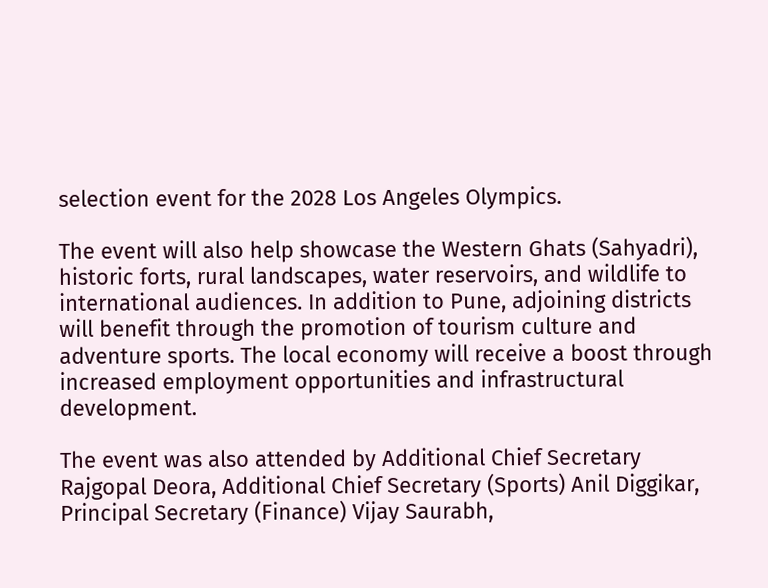selection event for the 2028 Los Angeles Olympics.

The event will also help showcase the Western Ghats (Sahyadri), historic forts, rural landscapes, water reservoirs, and wildlife to international audiences. In addition to Pune, adjoining districts will benefit through the promotion of tourism culture and adventure sports. The local economy will receive a boost through increased employment opportunities and infrastructural development.

The event was also attended by Additional Chief Secretary Rajgopal Deora, Additional Chief Secretary (Sports) Anil Diggikar, Principal Secretary (Finance) Vijay Saurabh,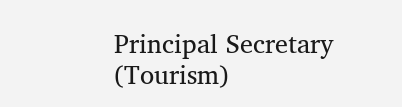Principal Secretary (Tourism)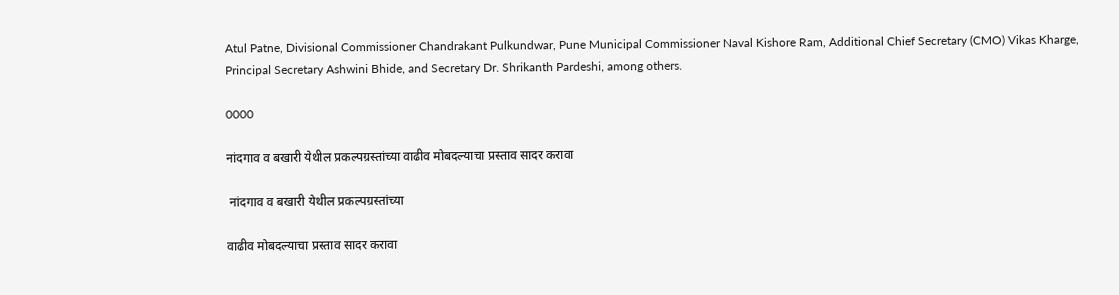Atul Patne, Divisional Commissioner Chandrakant Pulkundwar, Pune Municipal Commissioner Naval Kishore Ram, Additional Chief Secretary (CMO) Vikas Kharge, Principal Secretary Ashwini Bhide, and Secretary Dr. Shrikanth Pardeshi, among others.

0000

नांदगाव व बखारी येथील प्रकल्पग्रस्तांच्या वाढीव मोबदल्याचा प्रस्ताव सादर करावा

 नांदगाव व बखारी येथील प्रकल्पग्रस्तांच्या

वाढीव मोबदल्याचा प्रस्ताव सादर करावा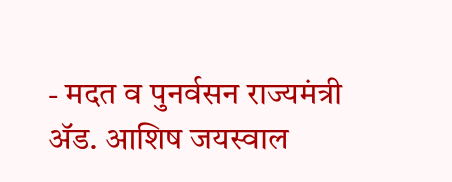- मदत व पुनर्वसन राज्यमंत्री ॲड. आशिष जयस्वाल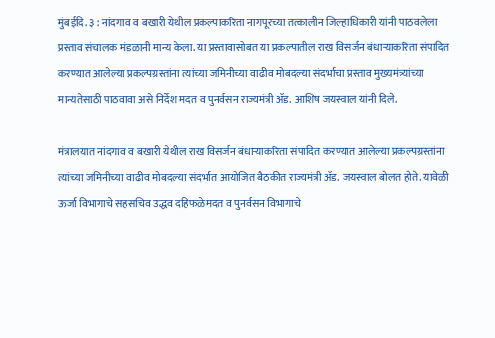मुंबईदि. ३ : नांदगाव व बखारी येथील प्रकल्पाकरिता नागपूरच्या तत्कालीन जिल्हाधिकारी यांनी पाठवलेला प्रस्ताव संचालक मंडळानी मान्य केला. या प्रस्तावासोबत या प्रकल्पातील राख विसर्जन बंधाऱ्याकरिता संपादित करण्यात आलेल्या प्रकल्पग्रस्तांना त्यांच्या जमिनीच्या वाढीव मोबदल्या संदर्भाचा प्रस्ताव मुख्यमंत्र्यांच्या मान्यतेसाठी पाठवावा असे निर्देश मदत व पुनर्वसन राज्यमंत्री ॲड. आशिष जयस्वाल यांनी दिले.

मंत्रालयात नांदगाव व बखारी येथील राख विसर्जन बंधाऱ्याकरिता संपादित करण्यात आलेल्या प्रकल्पग्रस्तांना त्यांच्या जमिनीच्या वाढीव मोबदल्या संदर्भात आयोजित बैठकीत राज्यमंत्री ॲड. जयस्वाल बोलत होते. यावेळी ऊर्जा विभागाचे सहसचिव उद्धव दहिफळेमदत व पुनर्वसन विभागाचे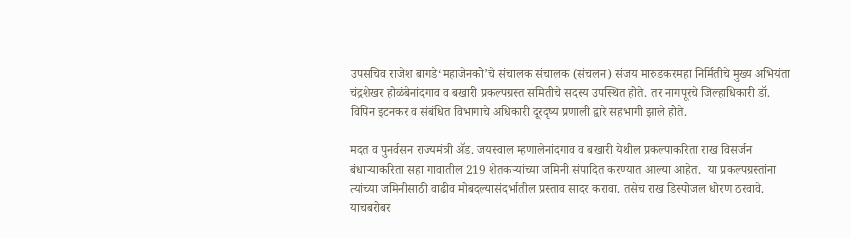उपसचिव राजेश बागडे‘महाजेनको’चे संचालक संचालक (संचलन) संजय मारुडकरमहा निर्मितीचे मुख्य अभियंता चंद्रशेखर होळंबेनांदगाव व बखारी प्रकल्पग्रस्त समितीचे सदस्य उपस्थित होते. तर नागपूरचे जिल्हाधिकारी डॉ. विपिन इटनकर व संबंधित विभागाचे अधिकारी दूरदृष्य प्रणाली द्वारे सहभागी झाले होते.

मदत व पुनर्वसन राज्यमंत्री ॲड. जयस्वाल म्हणालेनांदगाव व बखारी येथील प्रकल्पाकरिता राख विसर्जन बंधाऱ्याकरिता सहा गावातील 219 शेतकऱ्यांच्या जमिनी संपादित करण्यात आल्या आहेत.  या प्रकल्पग्रस्तांना त्यांच्या जमिनीसाठी वाढीव मोबदल्यासंदर्भातील प्रस्ताव सादर करावा. तसेच राख डिस्पोजल धोरण ठरवावे. याचबरोबर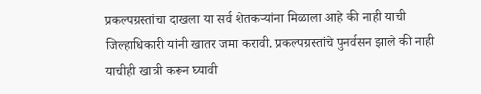प्रकल्पग्रस्तांचा दाखला या सर्व शेतकऱ्यांना मिळाला आहे की नाही याची जिल्हाधिकारी यांनी खातर जमा करावी. प्रकल्पग्रस्तांचे पुनर्वसन झाले की नाही याचीही खात्री करून घ्यावी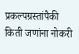प्रकल्पग्रस्तांपैकी किती जणांना नोकरी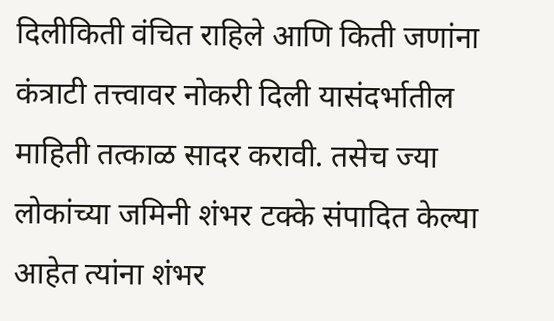दिलीकिती वंचित राहिले आणि किती जणांना कंत्राटी तत्त्वावर नोकरी दिली यासंदर्भातील माहिती तत्काळ सादर करावी. तसेच ज्या लोकांच्या जमिनी शंभर टक्के संपादित केल्या आहेत त्यांना शंभर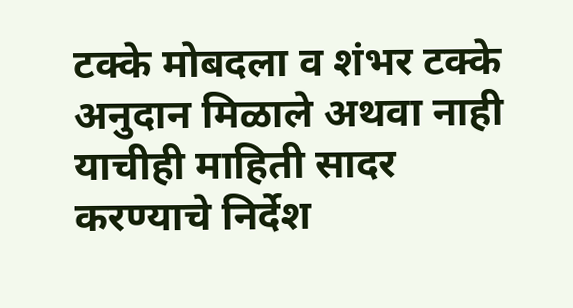टक्के मोबदला व शंभर टक्के अनुदान मिळाले अथवा नाही याचीही माहिती सादर करण्याचे निर्देश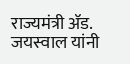राज्यमंत्री ॲड. जयस्वाल यांनी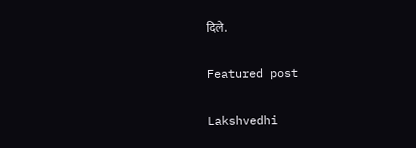दिले.

Featured post

Lakshvedhi